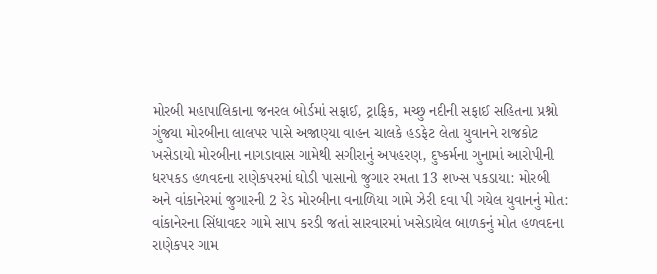મોરબી મહાપાલિકાના જનરલ બોર્ડમાં સફાઈ, ટ્રાફિક, મચ્છુ નદીની સફાઈ સહિતના પ્રશ્નો ગુંજયા મોરબીના લાલપર પાસે અજાણ્યા વાહન ચાલકે હડફેટ લેતા યુવાનને રાજકોટ ખસેડાયો મોરબીના નાગડાવાસ ગામેથી સગીરાનું અપહરણ, દુષ્કર્મના ગુનામાં આરોપીની ધરપકડ હળવદના રાણેકપરમાં ઘોડી પાસાનો જુગાર રમતા 13 શખ્સ પકડાયા: મોરબી અને વાંકાનેરમાં જુગારની 2 રેડ મોરબીના વનાળિયા ગામે ઝેરી દવા પી ગયેલ યુવાનનું મોત: વાંકાનેરના સિંધાવદર ગામે સાપ કરડી જતાં સારવારમાં ખસેડાયેલ બાળકનું મોત હળવદના રાણેકપર ગામ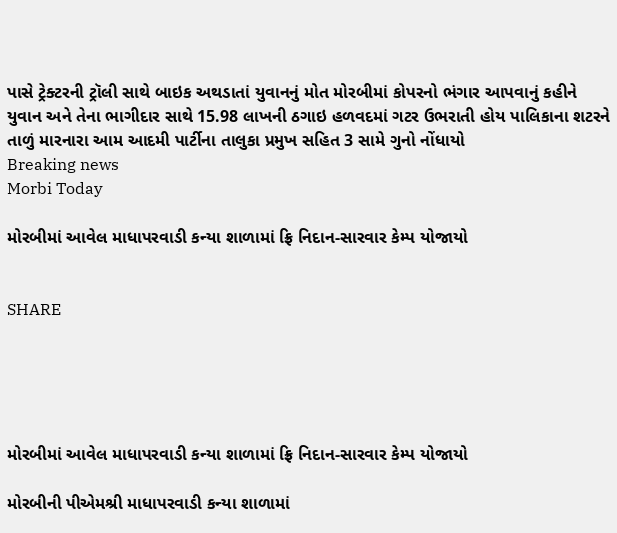પાસે ટ્રેક્ટરની ટ્રૉલી સાથે બાઇક અથડાતાં યુવાનનું મોત મોરબીમાં કોપરનો ભંગાર આપવાનું કહીને યુવાન અને તેના ભાગીદાર સાથે 15.98 લાખની ઠગાઇ હળવદમાં ગટર ઉભરાતી હોય પાલિકાના શટરને તાળું મારનારા આમ આદમી પાર્ટીના તાલુકા પ્રમુખ સહિત 3 સામે ગુનો નોંધાયો
Breaking news
Morbi Today

મોરબીમાં આવેલ માધાપરવાડી કન્યા શાળામાં ફ્રિ નિદાન-સારવાર કેમ્પ યોજાયો


SHARE





મોરબીમાં આવેલ માધાપરવાડી કન્યા શાળામાં ફ્રિ નિદાન-સારવાર કેમ્પ યોજાયો

મોરબીની પીએમશ્રી માધાપરવાડી કન્યા શાળામાં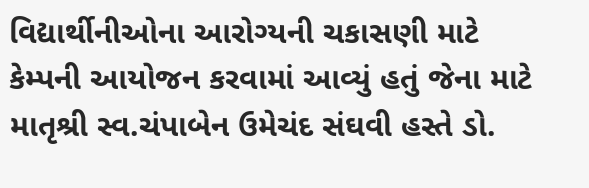વિદ્યાર્થીનીઓના આરોગ્યની ચકાસણી માટે કેમ્પની આયોજન કરવામાં આવ્યું હતું જેના માટે માતૃશ્રી સ્વ.ચંપાબેન ઉમેચંદ સંઘવી હસ્તે ડો.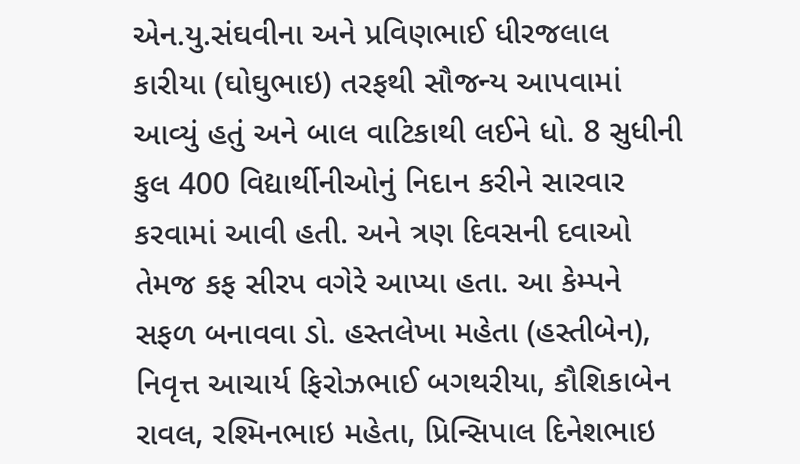એન.યુ.સંઘવીના અને પ્રવિણભાઈ ધીરજલાલ કારીયા (ઘોઘુભાઇ) તરફથી સૌજન્ય આપવામાં આવ્યું હતું અને બાલ વાટિકાથી લઈને ધો. 8 સુધીની કુલ 400 વિદ્યાર્થીનીઓનું નિદાન કરીને સારવાર કરવામાં આવી હતી. અને ત્રણ દિવસની દવાઓ તેમજ કફ સીરપ વગેરે આપ્યા હતા. આ કેમ્પને સફળ બનાવવા ડો. હસ્તલેખા મહેતા (હસ્તીબેન), નિવૃત્ત આચાર્ય ફિરોઝભાઈ બગથરીયા, કૌશિકાબેન રાવલ, રશ્મિનભાઇ મહેતા, પ્રિન્સિપાલ દિનેશભાઇ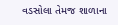વડસોલા તેમજ શાળાના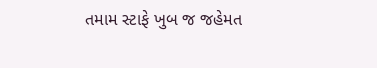તમામ સ્ટાફે ખુબ જ જહેમત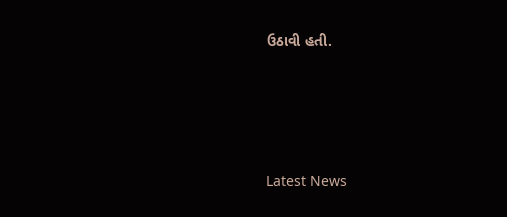ઉઠાવી હતી.




Latest News